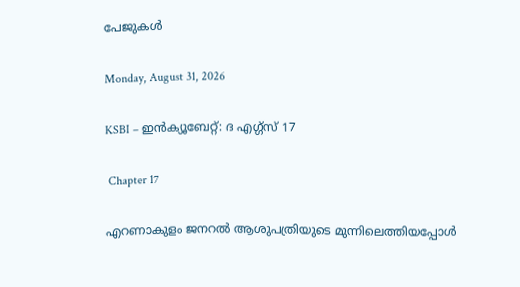പേജുകള്‍‌

Monday, August 31, 2026

KSBI – ഇൻക്യൂബേറ്റ്: ദ എഗ്ഗ്സ് 17

 Chapter 17

എറണാകുളം ജനറൽ ആശുപത്രിയുടെ മുന്നിലെത്തിയപ്പോൾ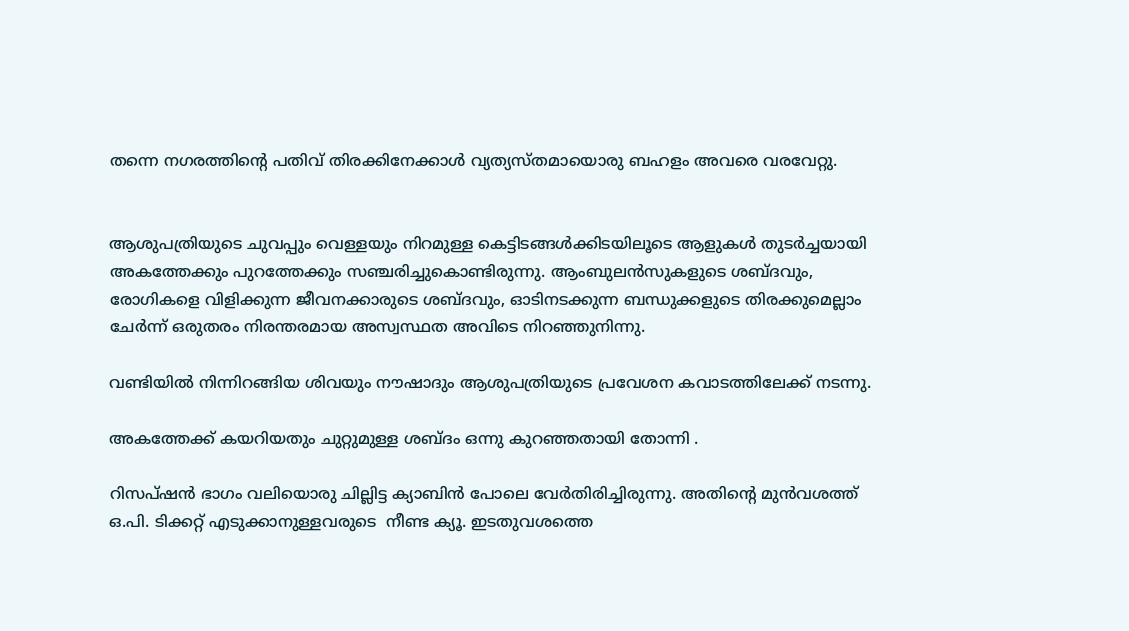തന്നെ നഗരത്തിന്റെ പതിവ് തിരക്കിനേക്കാൾ വ്യത്യസ്തമായൊരു ബഹളം അവരെ വരവേറ്റു.


ആശുപത്രിയുടെ ചുവപ്പും വെള്ളയും നിറമുള്ള കെട്ടിടങ്ങൾക്കിടയിലൂടെ ആളുകൾ തുടർച്ചയായി അകത്തേക്കും പുറത്തേക്കും സഞ്ചരിച്ചുകൊണ്ടിരുന്നു. ആംബുലൻസുകളുടെ ശബ്ദവും, രോഗികളെ വിളിക്കുന്ന ജീവനക്കാരുടെ ശബ്ദവും, ഓടിനടക്കുന്ന ബന്ധുക്കളുടെ തിരക്കുമെല്ലാം ചേർന്ന് ഒരുതരം നിരന്തരമായ അസ്വസ്ഥത അവിടെ നിറഞ്ഞുനിന്നു.

വണ്ടിയിൽ നിന്നിറങ്ങിയ ശിവയും നൗഷാദും ആശുപത്രിയുടെ പ്രവേശന കവാടത്തിലേക്ക് നടന്നു.

അകത്തേക്ക് കയറിയതും ചുറ്റുമുള്ള ശബ്ദം ഒന്നു കുറഞ്ഞതായി തോന്നി .

റിസപ്ഷൻ ഭാഗം വലിയൊരു ചില്ലിട്ട ക്യാബിൻ പോലെ വേർതിരിച്ചിരുന്നു. അതിന്റെ മുൻവശത്ത് ഒ.പി. ടിക്കറ്റ് എടുക്കാനുള്ളവരുടെ  നീണ്ട ക്യൂ. ഇടതുവശത്തെ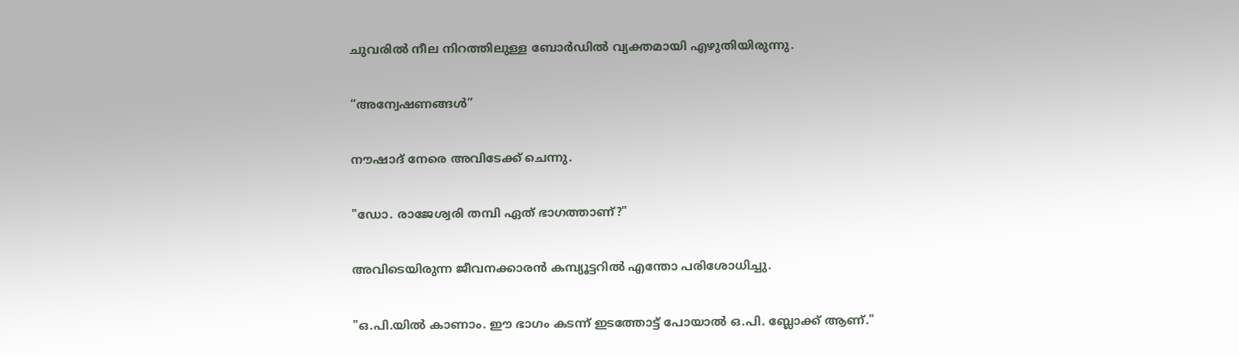ചുവരിൽ നീല നിറത്തിലുള്ള ബോർഡിൽ വ്യക്തമായി എഴുതിയിരുന്നു.

“അന്വേഷണങ്ങൾ”

നൗഷാദ് നേരെ അവിടേക്ക് ചെന്നു.

"ഡോ. രാജേശ്വരി തമ്പി ഏത് ഭാഗത്താണ്?"

അവിടെയിരുന്ന ജീവനക്കാരൻ കമ്പ്യൂട്ടറിൽ എന്തോ പരിശോധിച്ചു.

"ഒ.പി.യിൽ കാണാം. ഈ ഭാഗം കടന്ന് ഇടത്തോട്ട് പോയാൽ ഒ.പി. ബ്ലോക്ക് ആണ്."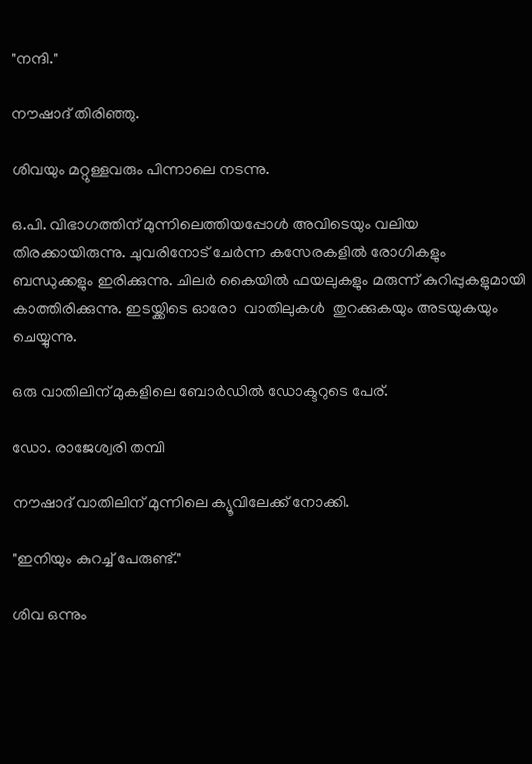"നന്ദി."

നൗഷാദ് തിരിഞ്ഞു.

ശിവയും മറ്റുള്ളവരും പിന്നാലെ നടന്നു.

ഒ.പി. വിഭാഗത്തിന് മുന്നിലെത്തിയപ്പോൾ അവിടെയും വലിയ തിരക്കായിരുന്നു. ചുവരിനോട് ചേർന്ന കസേരകളിൽ രോഗികളും ബന്ധുക്കളും ഇരിക്കുന്നു. ചിലർ കൈയിൽ ഫയലുകളും മരുന്ന് കുറിപ്പുകളുമായി കാത്തിരിക്കുന്നു. ഇടയ്ക്കിടെ ഓരോ  വാതിലുകൾ  തുറക്കുകയും അടയുകയും ചെയ്യുന്നു.

ഒരു വാതിലിന് മുകളിലെ ബോർഡിൽ ഡോക്ടറുടെ പേര്.

ഡോ. രാജേശ്വരി തമ്പി

നൗഷാദ് വാതിലിന് മുന്നിലെ ക്യൂവിലേക്ക് നോക്കി.

"ഇനിയും കുറച്ച് പേരുണ്ട്."

ശിവ ഒന്നും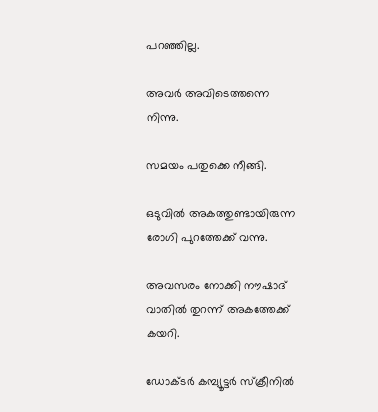പറഞ്ഞില്ല.

അവർ അവിടെത്തന്നെ നിന്നു.

സമയം പതുക്കെ നീങ്ങി.

ഒടുവിൽ അകത്തുണ്ടായിരുന്ന രോഗി പുറത്തേക്ക് വന്നു.

അവസരം നോക്കി നൗഷാദ് വാതിൽ തുറന്ന് അകത്തേക്ക് കയറി.

ഡോക്ടർ കമ്പ്യൂട്ടർ സ്ക്രീനിൽ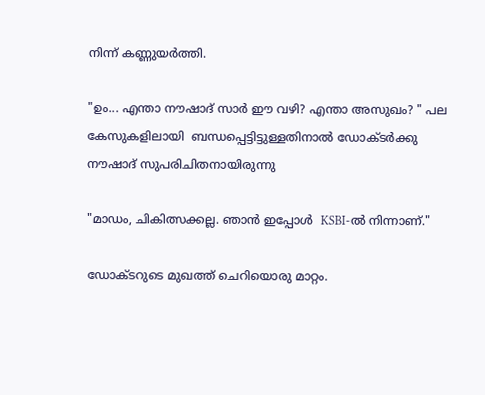നിന്ന് കണ്ണുയർത്തി.

"ഉം... എന്താ നൗഷാദ് സാർ ഈ വഴി? എന്താ അസുഖം? " പല കേസുകളിലായി  ബന്ധപ്പെട്ടിട്ടുള്ളതിനാൽ ഡോക്ടർക്കു നൗഷാദ് സുപരിചിതനായിരുന്നു

"മാഡം, ചികിത്സക്കല്ല. ഞാൻ ഇപ്പോൾ  KSBI-ൽ നിന്നാണ്."

ഡോക്ടറുടെ മുഖത്ത് ചെറിയൊരു മാറ്റം.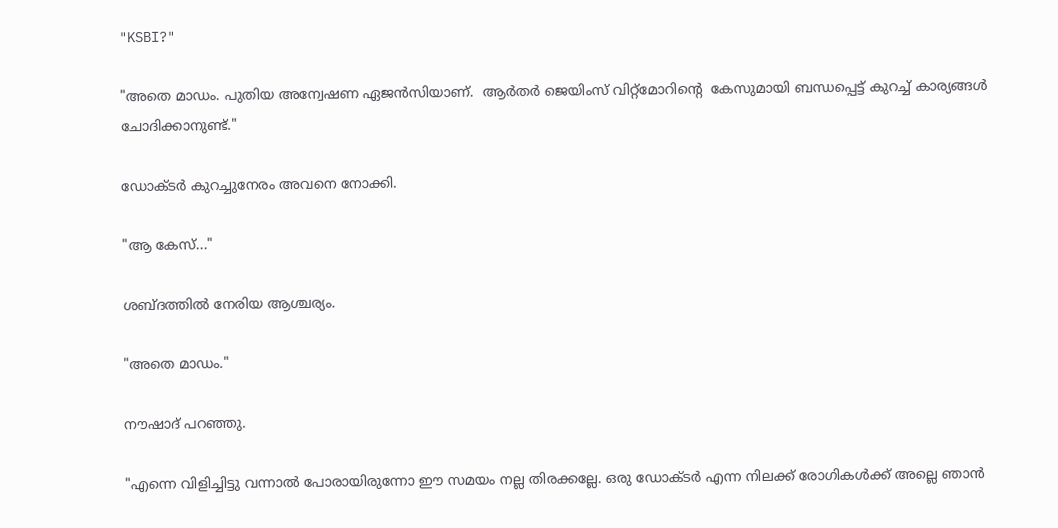"KSBI?"

"അതെ മാഡം. പുതിയ അന്വേഷണ ഏജൻസിയാണ്.  ആർതർ ജെയിംസ് വിറ്റ്മോറിന്റെ  കേസുമായി ബന്ധപ്പെട്ട് കുറച്ച് കാര്യങ്ങൾ ചോദിക്കാനുണ്ട്."

ഡോക്ടർ കുറച്ചുനേരം അവനെ നോക്കി.

"ആ കേസ്..."

ശബ്ദത്തിൽ നേരിയ ആശ്ചര്യം.

"അതെ മാഡം."

നൗഷാദ് പറഞ്ഞു.

"എന്നെ വിളിച്ചിട്ടു വന്നാൽ പോരായിരുന്നോ ഈ സമയം നല്ല തിരക്കല്ലേ. ഒരു ഡോക്ടർ എന്ന നിലക്ക് രോഗികൾക്ക് അല്ലെ ഞാൻ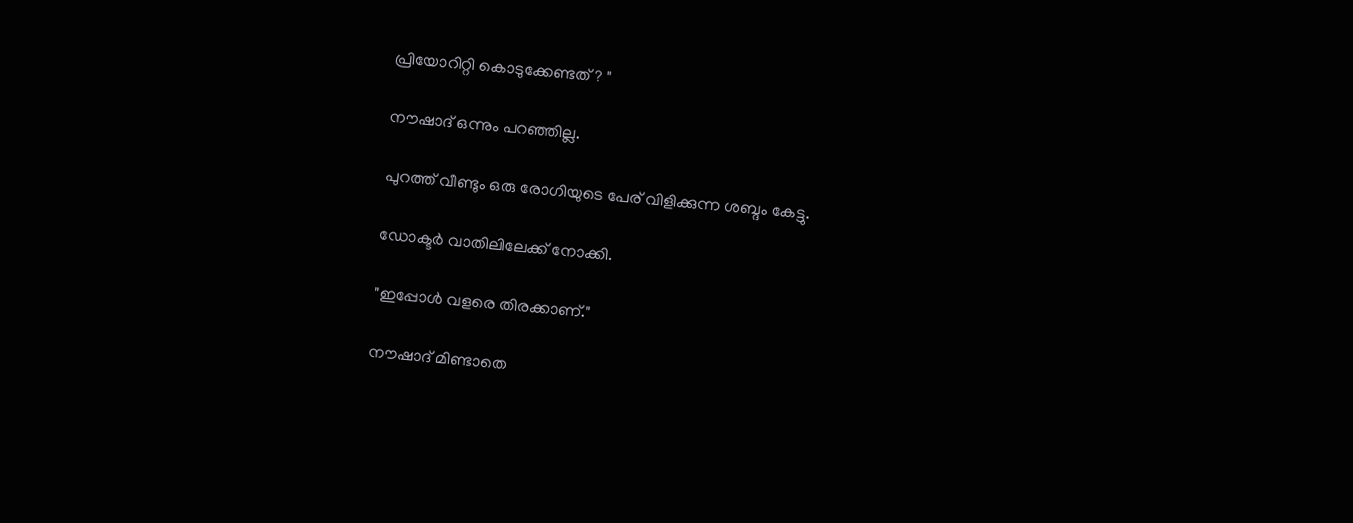പ്രിയോറിറ്റി കൊടുക്കേണ്ടത് ? "

നൗഷാദ് ഒന്നും പറഞ്ഞില്ല.

പുറത്ത് വീണ്ടും ഒരു രോഗിയുടെ പേര് വിളിക്കുന്ന ശബ്ദം കേട്ടു.

ഡോക്ടർ വാതിലിലേക്ക് നോക്കി.

"ഇപ്പോൾ വളരെ തിരക്കാണ്."

നൗഷാദ് മിണ്ടാതെ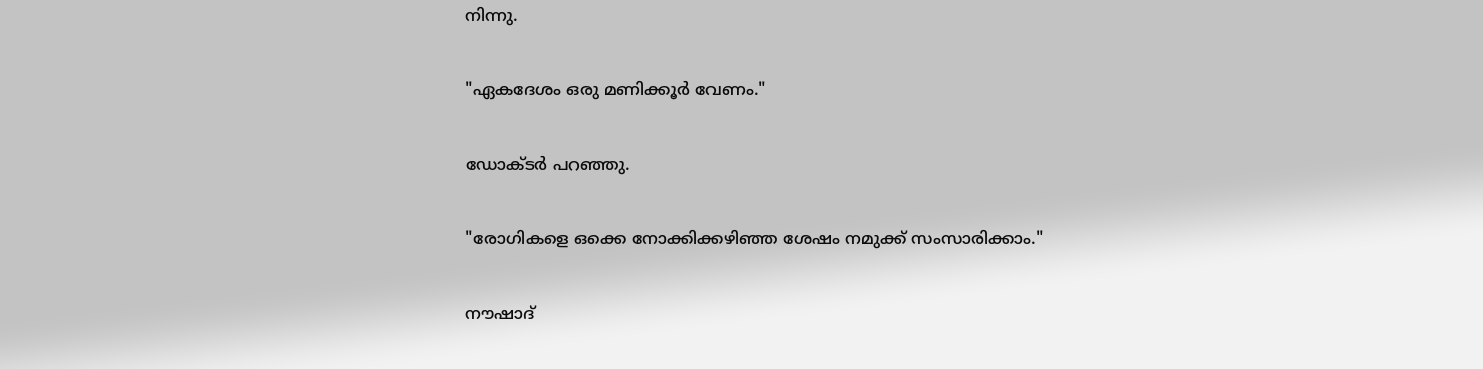നിന്നു.

"ഏകദേശം ഒരു മണിക്കൂർ വേണം."

ഡോക്ടർ പറഞ്ഞു.

"രോഗികളെ ഒക്കെ നോക്കിക്കഴിഞ്ഞ ശേഷം നമുക്ക് സംസാരിക്കാം."

നൗഷാദ്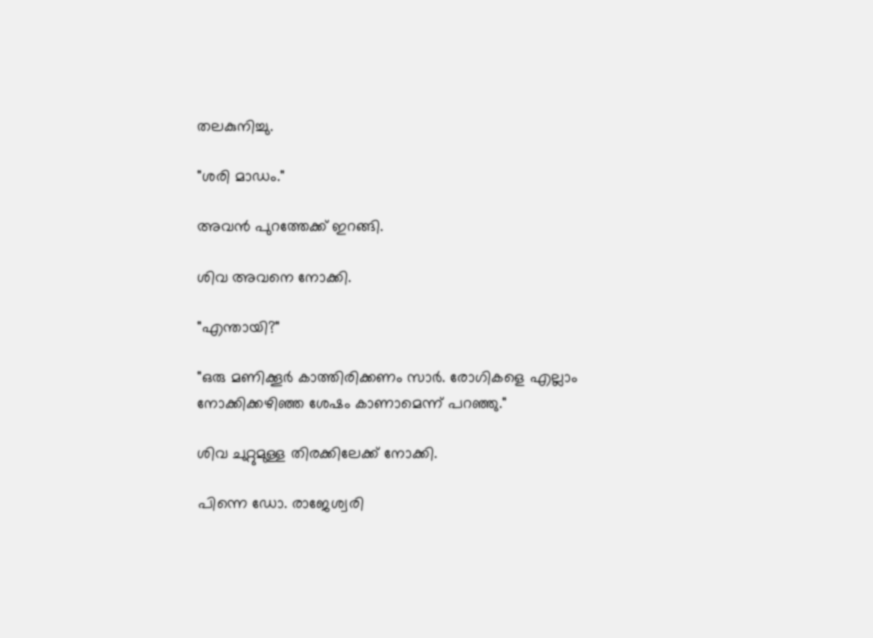തലകുനിച്ചു.

"ശരി മാഡം."

അവൻ പുറത്തേക്ക് ഇറങ്ങി.

ശിവ അവനെ നോക്കി.

"എന്തായി?"

"ഒരു മണിക്കൂർ കാത്തിരിക്കണം സാർ. രോഗികളെ എല്ലാം നോക്കിക്കഴിഞ്ഞ ശേഷം കാണാമെന്ന് പറഞ്ഞു."

ശിവ ചുറ്റുമുള്ള തിരക്കിലേക്ക് നോക്കി.

പിന്നെ ഡോ. രാജേശ്വരി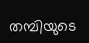തമ്പിയുടെ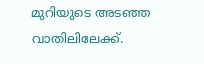മുറിയുടെ അടഞ്ഞ വാതിലിലേക്ക്.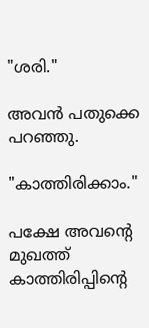"ശരി."

അവൻ പതുക്കെ പറഞ്ഞു.

"കാത്തിരിക്കാം."

പക്ഷേ അവന്റെ മുഖത്ത് കാത്തിരിപ്പിന്റെ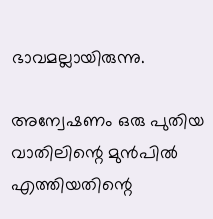ഭാവമല്ലായിരുന്നു.

അന്വേഷണം ഒരു പുതിയ വാതിലിന്റെ മുൻപിൽ എത്തിയതിന്റെ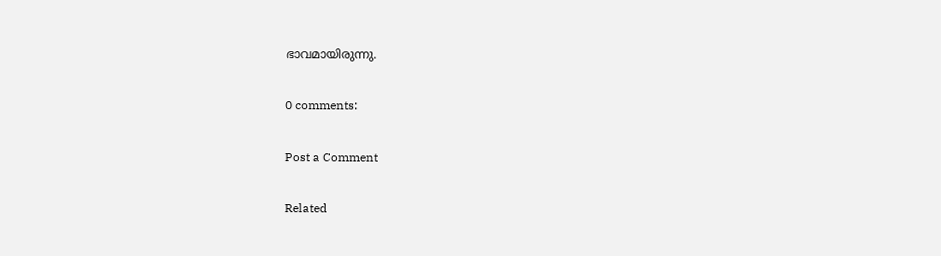ഭാവമായിരുന്നു.

0 comments:

Post a Comment

Related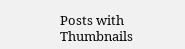Posts with Thumbnails